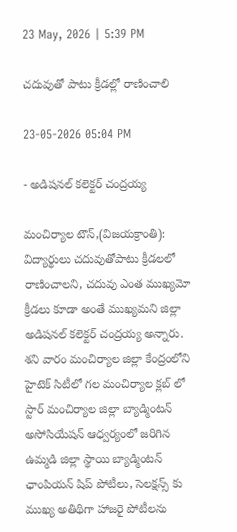23 May, 2026 | 5:39 PM

చదువుతో పాటు క్రీడల్లో రాణించాలి

23-05-2026 05:04 PM

- అడిషనల్ కలెక్టర్ చంద్రయ్య

మంచిర్యాల టౌన్,(విజయక్రాంతి): విద్యార్థులు చదువుతోపాటు క్రీడలలో రాణించాలని, చదువు ఎంత ముఖ్యమో క్రీడలు కూడా అంతే ముఖ్యమని జిల్లా అడిషనల్ కలెక్టర్ చంద్రయ్య అన్నారు. శని వారం మంచిర్యాల జిల్లా కేంద్రంలోని హైటెక్ సిటీలో గల మంచిర్యాల క్లబ్ లో స్టార్ మంచిర్యాల జిల్లా బ్యాడ్మింటన్ అసోసియేషన్ ఆధ్వర్యంలో జరిగిన ఉమ్మడి జిల్లా స్థాయి బ్యాడ్మింటన్ ఛాంపియన్ షిప్ పోటీలు, సెలక్షన్స్ కు ముఖ్య అతిథిగా హాజరై పోటీలను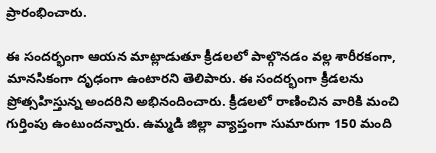ప్రారంభించారు.

ఈ సందర్భంగా ఆయన మాట్లాడుతూ క్రీడలలో పాల్గొనడం వల్ల శారీరకంగా, మానసికంగా దృఢంగా ఉంటారని తెలిపారు. ఈ సందర్భంగా క్రీడలను ప్రోత్సహిస్తున్న అందరిని అభినందించారు. క్రీడలలో రాణించిన వారికి మంచి గుర్తింపు ఉంటుందన్నారు. ఉమ్మడి జిల్లా వ్యాప్తంగా సుమారుగా 150 మంది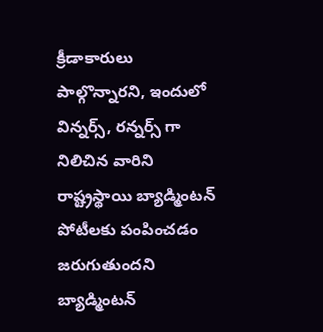క్రీడాకారులు పాల్గొన్నారని, ఇందులో విన్నర్స్, రన్నర్స్ గా నిలిచిన వారిని రాష్ట్రస్థాయి బ్యాడ్మింటన్ పోటీలకు పంపించడం జరుగుతుందని బ్యాడ్మింటన్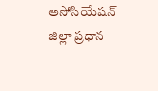అసోసియేషన్ జిల్లా ప్రధాన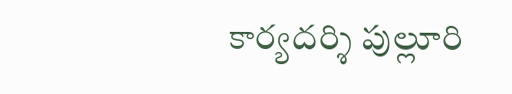కార్యదర్శి పుల్లూరి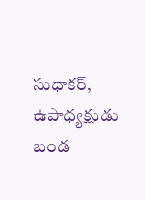సుధాకర్, ఉపాధ్యక్షుడు బండ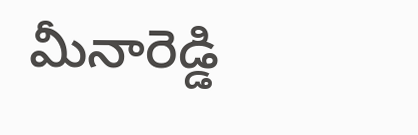మీనారెడ్డి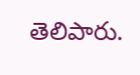తెలిపారు.